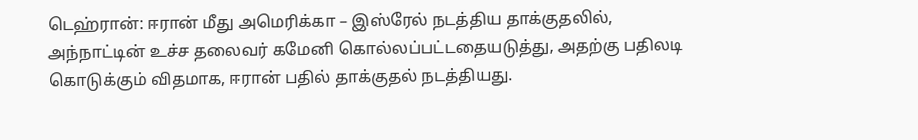டெஹ்ரான்: ஈரான் மீது அமெரிக்கா – இஸ்ரேல் நடத்திய தாக்குதலில், அந்நாட்டின் உச்ச தலைவர் கமேனி கொல்லப்பட்டதையடுத்து, அதற்கு பதிலடி கொடுக்கும் விதமாக, ஈரான் பதில் தாக்குதல் நடத்தியது.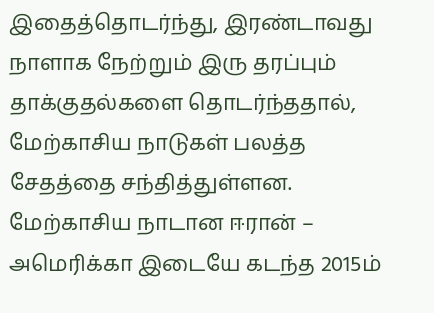இதைத்தொடர்ந்து, இரண்டாவது நாளாக நேற்றும் இரு தரப்பும் தாக்குதல்களை தொடர்ந்ததால், மேற்காசிய நாடுகள் பலத்த சேதத்தை சந்தித்துள்ளன.
மேற்காசிய நாடான ஈரான் – அமெரிக்கா இடையே கடந்த 2015ம்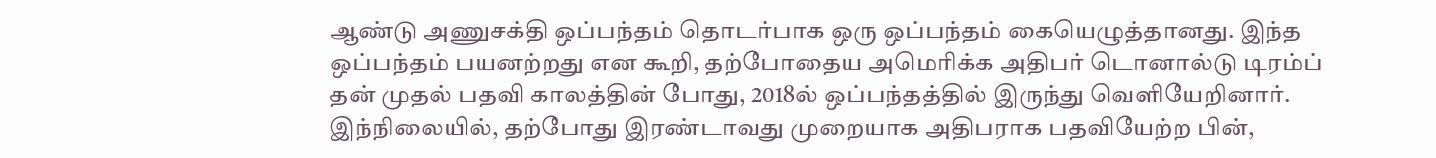ஆண்டு அணுசக்தி ஒப்பந்தம் தொடர்பாக ஒரு ஒப்பந்தம் கையெழுத்தானது. இந்த ஒப்பந்தம் பயனற்றது என கூறி, தற்போதைய அமெரிக்க அதிபர் டொனால்டு டிரம்ப் தன் முதல் பதவி காலத்தின் போது, 2018ல் ஒப்பந்தத்தில் இருந்து வெளியேறினார்.
இந்நிலையில், தற்போது இரண்டாவது முறையாக அதிபராக பதவியேற்ற பின்,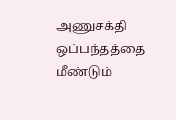அணுசக்தி ஒப்பந்தத்தை மீண்டும்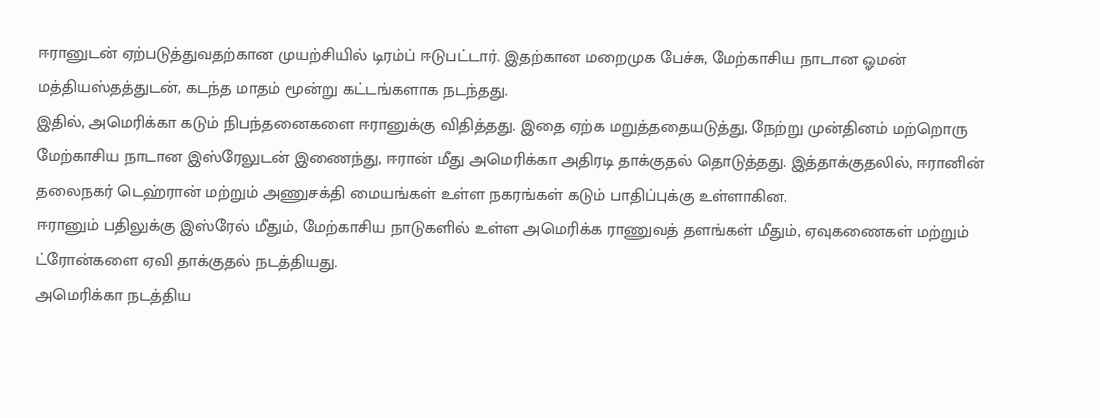ஈரானுடன் ஏற்படுத்துவதற்கான முயற்சியில் டிரம்ப் ஈடுபட்டார். இதற்கான மறைமுக பேச்சு, மேற்காசிய நாடான ஓமன் மத்தியஸ்தத்துடன், கடந்த மாதம் மூன்று கட்டங்களாக நடந்தது.
இதில், அமெரிக்கா கடும் நிபந்தனைகளை ஈரானுக்கு விதித்தது. இதை ஏற்க மறுத்ததையடுத்து, நேற்று முன்தினம் மற்றொரு மேற்காசிய நாடான இஸ்ரேலுடன் இணைந்து, ஈரான் மீது அமெரிக்கா அதிரடி தாக்குதல் தொடுத்தது. இத்தாக்குதலில், ஈரானின் தலைநகர் டெஹ்ரான் மற்றும் அணுசக்தி மையங்கள் உள்ள நகரங்கள் கடும் பாதிப்புக்கு உள்ளாகின.
ஈரானும் பதிலுக்கு இஸ்ரேல் மீதும், மேற்காசிய நாடுகளில் உள்ள அமெரிக்க ராணுவத் தளங்கள் மீதும், ஏவுகணைகள் மற்றும் ட்ரோன்களை ஏவி தாக்குதல் நடத்தியது.
அமெரிக்கா நடத்திய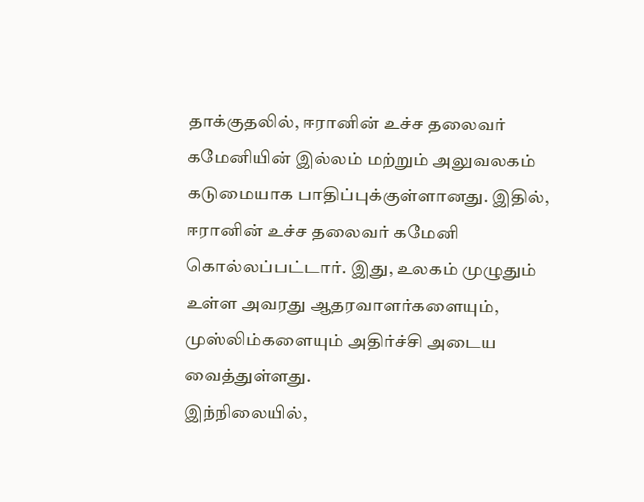தாக்குதலில், ஈரானின் உச்ச தலைவர் கமேனியின் இல்லம் மற்றும் அலுவலகம் கடுமையாக பாதிப்புக்குள்ளானது. இதில், ஈரானின் உச்ச தலைவர் கமேனி கொல்லப்பட்டார். இது, உலகம் முழுதும் உள்ள அவரது ஆதரவாளர்களையும், முஸ்லிம்களையும் அதிர்ச்சி அடைய வைத்துள்ளது.
இந்நிலையில்,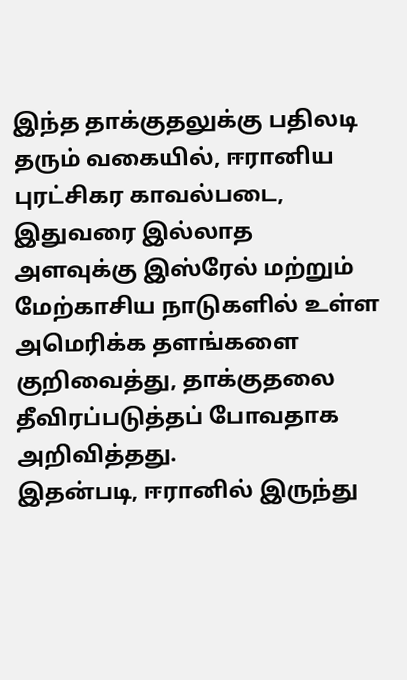இந்த தாக்குதலுக்கு பதிலடி தரும் வகையில், ஈரானிய புரட்சிகர காவல்படை, இதுவரை இல்லாத அளவுக்கு இஸ்ரேல் மற்றும் மேற்காசிய நாடுகளில் உள்ள அமெரிக்க தளங்களை குறிவைத்து, தாக்குதலை தீவிரப்படுத்தப் போவதாக அறிவித்தது.
இதன்படி, ஈரானில் இருந்து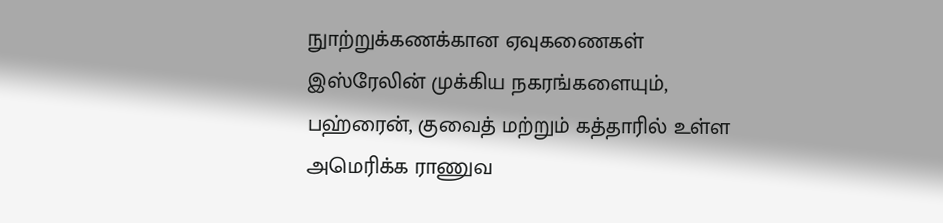நுாற்றுக்கணக்கான ஏவுகணைகள் இஸ்ரேலின் முக்கிய நகரங்களையும், பஹ்ரைன், குவைத் மற்றும் கத்தாரில் உள்ள அமெரிக்க ராணுவ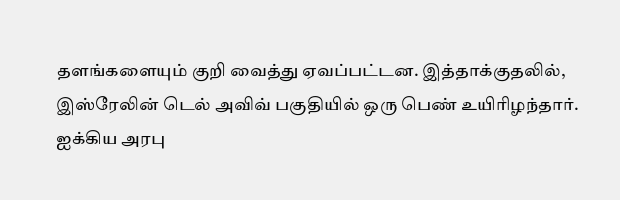தளங்களையும் குறி வைத்து ஏவப்பட்டன. இத்தாக்குதலில், இஸ்ரேலின் டெல் அவிவ் பகுதியில் ஒரு பெண் உயிரிழந்தார். ஐக்கிய அரபு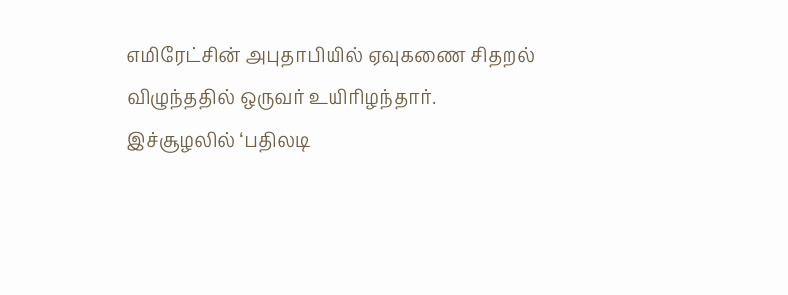எமிரேட்சின் அபுதாபியில் ஏவுகணை சிதறல் விழுந்ததில் ஒருவர் உயிரிழந்தார்.
இச்சூழலில் ‘பதிலடி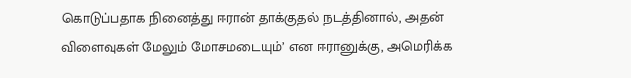கொடுப்பதாக நினைத்து ஈரான் தாக்குதல் நடத்தினால், அதன் விளைவுகள் மேலும் மோசமடையும்’ என ஈரானுக்கு, அமெரிக்க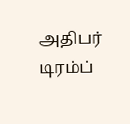அதிபர் டிரம்ப்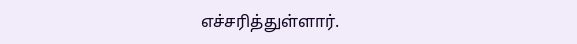எச்சரித்துள்ளார்.